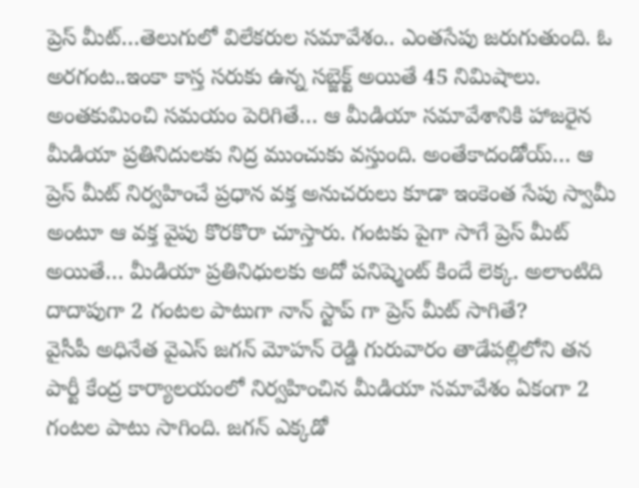ప్రెస్ మీట్…తెలుగులో విలేకరుల సమావేశం.. ఎంతసేపు జరుగుతుంది. ఓ అరగంట..ఇంకా కాస్త సరుకు ఉన్న సబ్జెక్ట్ అయితే 45 నిమిషాలు. అంతకుమించి సమయం పెరిగితే… ఆ మీడియా సమావేశానికి హాజరైన మీడియా ప్రతినిదులకు నిద్ర ముంచుకు వస్తుంది. అంతేకాదండోయ్… ఆ ప్రెస్ మీట్ నిర్వహించే ప్రధాన వక్త అనుచరులు కూడా ఇంకెంత సేపు స్వామీ అంటూ ఆ వక్త వైపు కొరకొరా చూస్తారు. గంటకు పైగా సాగే ప్రెస్ మీట్ అయితే… మీడియా ప్రతినిధులకు అదో పనిష్మెంట్ కిందే లెక్క. అలాంటిది దాదాపుగా 2 గంటల పాటుగా నాన్ స్టాప్ గా ప్రెస్ మీట్ సాగితే?
వైసీపీ అధినేత వైఎస్ జగన్ మోహన్ రెడ్డి గురువారం తాడేపల్లిలోని తన పార్టీ కేంద్ర కార్యాలయంలో నిర్వహించిన మీడియా సమావేశం ఏకంగా 2 గంటల పాటు సాగింది. జగన్ ఎక్కడో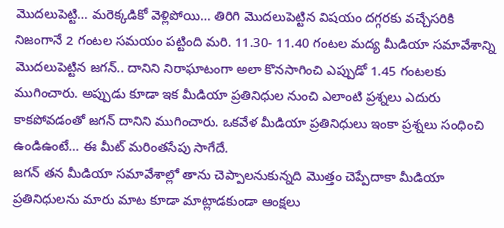మొదలుపెట్టి… మరెక్కడికో వెళ్లిపోయి… తిరిగి మొదలుపెట్టిన విషయం దగ్గరకు వచ్చేసరికి నిజంగానే 2 గంటల సమయం పట్టింది మరి. 11.30- 11.40 గంటల మద్య మీడియా సమావేశాన్ని మొదలుపెట్టిన జగన్.. దానిని నిరాఘాటంగా అలా కొనసాగించి ఎప్పుడో 1.45 గంటలకు ముగించారు. అప్పుడు కూడా ఇక మీడియా ప్రతినిధుల నుంచి ఎలాంటి ప్రశ్నలు ఎదురు కాకపోవడంతో జగన్ దానిని ముగించారు. ఒకవేళ మీడియా ప్రతినిధులు ఇంకా ప్రశ్నలు సంధించి ఉండిఉంటే… ఈ మీట్ మరింతసేపు సాగేదే.
జగన్ తన మీడియా సమావేశాల్లో తాను చెప్పాలనుకున్నది మొత్తం చెప్పేదాకా మీడియా ప్రతినిధులను మారు మాట కూడా మాట్లాడకుండా ఆంక్షలు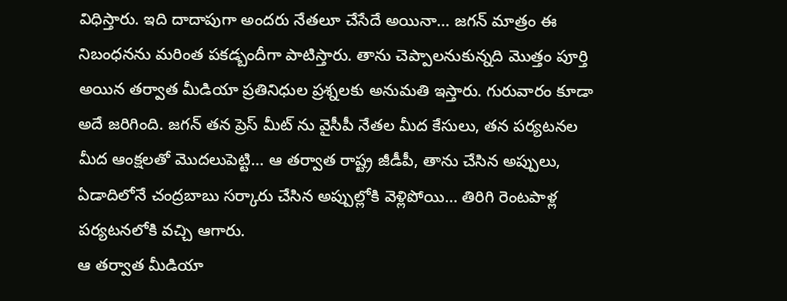విధిస్తారు. ఇది దాదాపుగా అందరు నేతలూ చేసేదే అయినా… జగన్ మాత్రం ఈ నిబంధనను మరింత పకడ్బందీగా పాటిస్తారు. తాను చెప్పాలనుకున్నది మొత్తం పూర్తి అయిన తర్వాత మీడియా ప్రతినిధుల ప్రశ్నలకు అనుమతి ఇస్తారు. గురువారం కూడా అదే జరిగింది. జగన్ తన ప్రెస్ మీట్ ను వైసీపీ నేతల మీద కేసులు, తన పర్యటనల మీద ఆంక్షలతో మొదలుపెట్టి… ఆ తర్వాత రాష్ట్ర జీడీపీ, తాను చేసిన అప్పులు, ఏడాదిలోనే చంద్రబాబు సర్కారు చేసిన అప్పుల్లోకి వెళ్లిపోయి… తిరిగి రెంటపాళ్ల పర్యటనలోకి వచ్చి ఆగారు.
ఆ తర్వాత మీడియా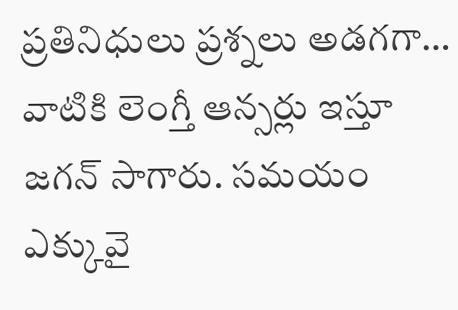ప్రతినిధులు ప్రశ్నలు అడగగా… వాటికి లెంగ్తీ ఆన్సర్లు ఇస్తూ జగన్ సాగారు. సమయం ఎక్కువై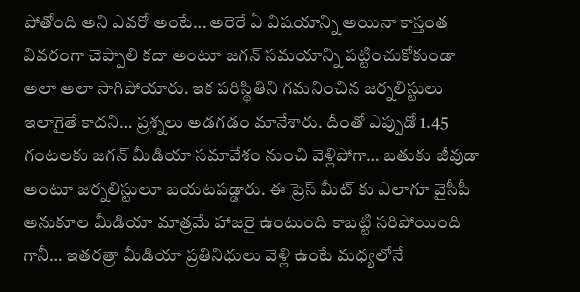పోతోంది అని ఎవరో అంటే… అరెరే ఏ విషయాన్ని అయినా కాస్తంత వివరంగా చెప్పాలి కదా అంటూ జగన్ సమయాన్ని పట్టించుకోకుండా అలా అలా సాగిపోయారు. ఇక పరిస్థితిని గమనించిన జర్నలిస్టులు ఇలాగైతే కాదని… ప్రశ్నలు అడగడం మానేశారు. దీంతో ఎప్పుడో 1.45 గంటలకు జగన్ మీడియా సమావేశం నుంచి వెళ్లిపోగా… బతుకు జీవుడా అంటూ జర్నలిస్టులూ బయటపడ్డారు. ఈ ప్రెస్ మీట్ కు ఎలాగూ వైసీపీ అనుకూల మీడియా మాత్రమే హాజరై ఉంటుంది కాబట్టి సరిపోయింది గానీ… ఇతరత్రా మీడియా ప్రతినిధులు వెళ్లి ఉంటే మధ్యలోనే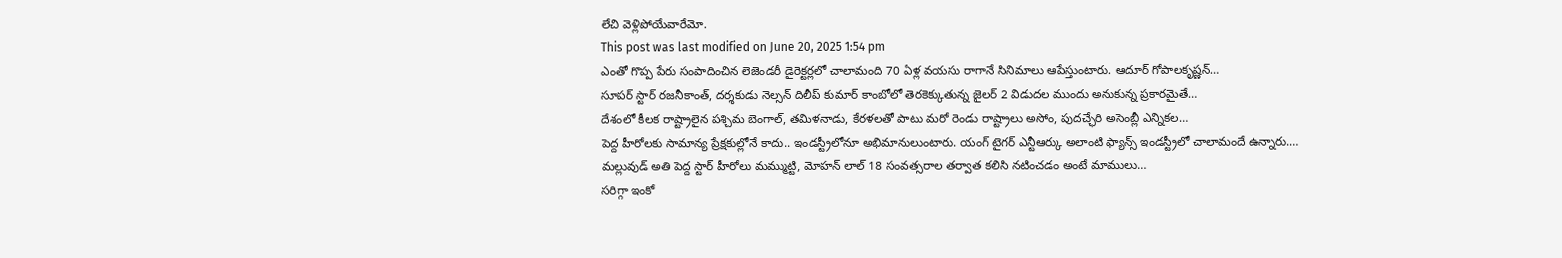లేచి వెళ్లిపోయేవారేమో.
This post was last modified on June 20, 2025 1:54 pm
ఎంతో గొప్ప పేరు సంపాదించిన లెజెండరీ డైరెక్టర్లలో చాలామంది 70 ఏళ్ల వయసు రాగానే సినిమాలు ఆపేస్తుంటారు. ఆదూర్ గోపాలకృష్ణన్…
సూపర్ స్టార్ రజనీకాంత్, దర్శకుడు నెల్సన్ దిలీప్ కుమార్ కాంబోలో తెరకెక్కుతున్న జైలర్ 2 విడుదల ముందు అనుకున్న ప్రకారమైతే…
దేశంలో కీలక రాష్ట్రాలైన పశ్చిమ బెంగాల్, తమిళనాడు, కేరళలతో పాటు మరో రెండు రాష్ట్రాలు అసోం, పుదచ్ఛేరి అసెంబ్లీ ఎన్నికల…
పెద్ద హీరోలకు సామాన్య ప్రేక్షకుల్లోనే కాదు.. ఇండస్ట్రీలోనూ అభిమానులుంటారు. యంగ్ టైగర్ ఎన్టీఆర్కు అలాంటి ఫ్యాన్స్ ఇండస్ట్రీలో చాలామందే ఉన్నారు.…
మల్లువుడ్ అతి పెద్ద స్టార్ హీరోలు మమ్ముట్టి, మోహన్ లాల్ 18 సంవత్సరాల తర్వాత కలిసి నటించడం అంటే మాములు…
సరిగ్గా ఇంకో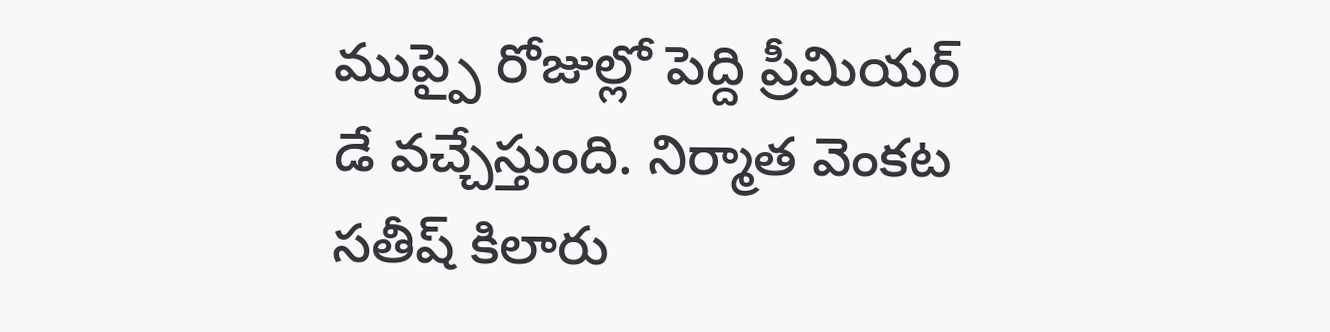ముప్పై రోజుల్లో పెద్ది ప్రీమియర్ డే వచ్చేస్తుంది. నిర్మాత వెంకట సతీష్ కిలారు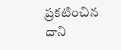ప్రకటించిన దాని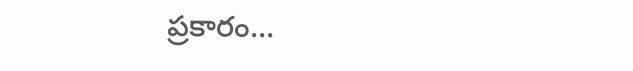ప్రకారం…